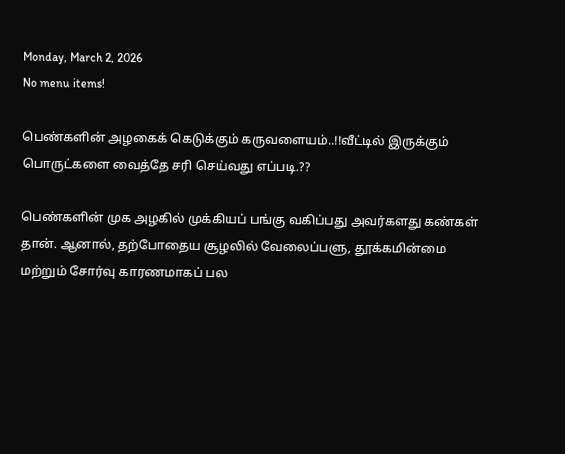Monday, March 2, 2026
No menu items!

பெண்களின் அழகைக் கெடுக்கும் கருவளையம்..!!வீட்டில் இருக்கும் பொருட்களை வைத்தே சரி செய்வது எப்படி.??

பெண்களின் முக அழகில் முக்கியப் பங்கு வகிப்பது அவர்களது கண்கள் தான். ஆனால், தற்போதைய சூழலில் வேலைப்பளு, தூக்கமின்மை மற்றும் சோர்வு காரணமாகப் பல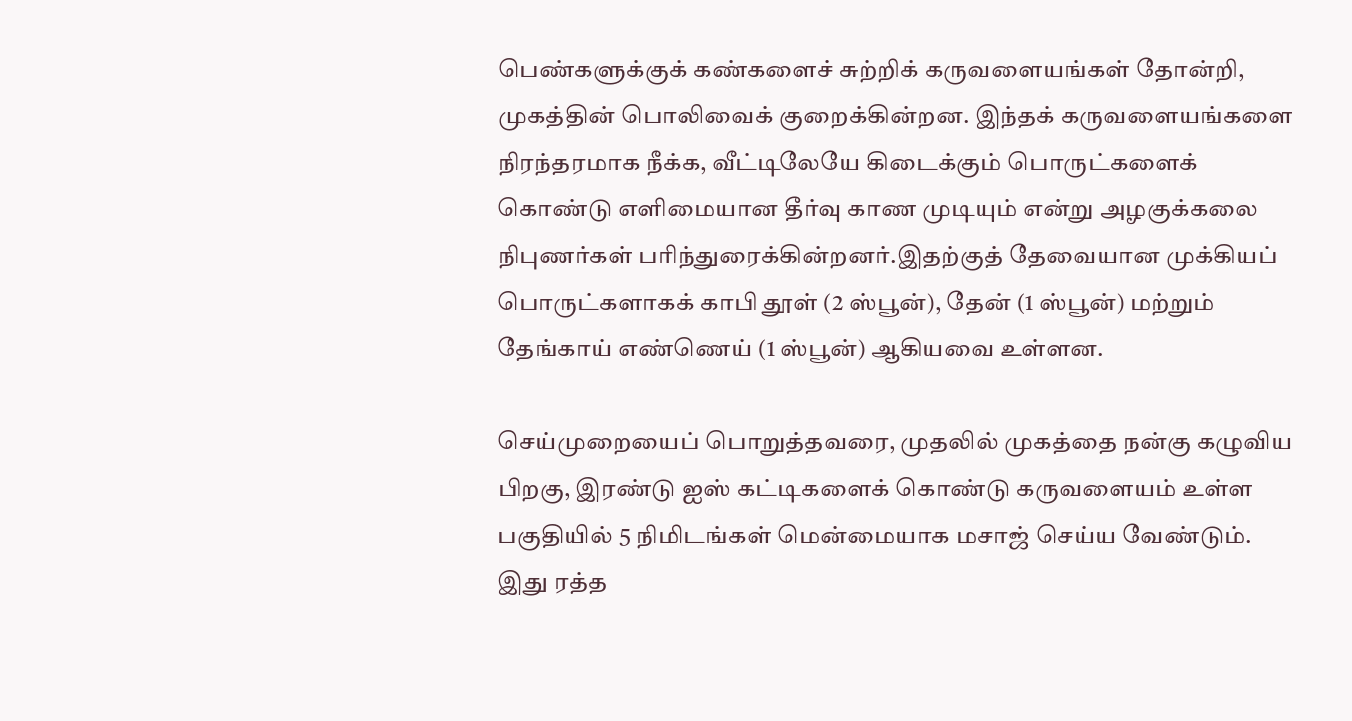பெண்களுக்குக் கண்களைச் சுற்றிக் கருவளையங்கள் தோன்றி, முகத்தின் பொலிவைக் குறைக்கின்றன. இந்தக் கருவளையங்களை நிரந்தரமாக நீக்க, வீட்டிலேயே கிடைக்கும் பொருட்களைக் கொண்டு எளிமையான தீர்வு காண முடியும் என்று அழகுக்கலை நிபுணர்கள் பரிந்துரைக்கின்றனர்.இதற்குத் தேவையான முக்கியப் பொருட்களாகக் காபி தூள் (2 ஸ்பூன்), தேன் (1 ஸ்பூன்) மற்றும் தேங்காய் எண்ணெய் (1 ஸ்பூன்) ஆகியவை உள்ளன.

செய்முறையைப் பொறுத்தவரை, முதலில் முகத்தை நன்கு கழுவிய பிறகு, இரண்டு ஐஸ் கட்டிகளைக் கொண்டு கருவளையம் உள்ள பகுதியில் 5 நிமிடங்கள் மென்மையாக மசாஜ் செய்ய வேண்டும். இது ரத்த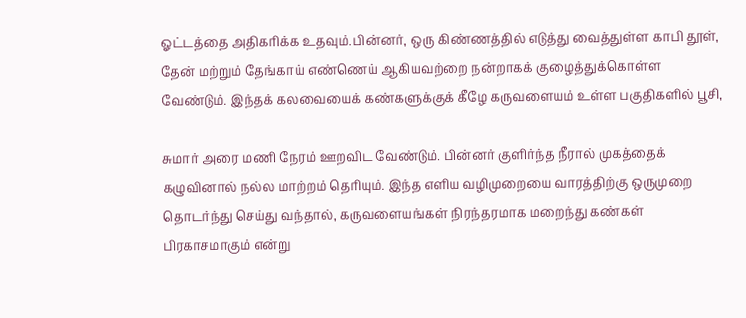ஓட்டத்தை அதிகரிக்க உதவும்.பின்னர், ஒரு கிண்ணத்தில் எடுத்து வைத்துள்ள காபி தூள், தேன் மற்றும் தேங்காய் எண்ணெய் ஆகியவற்றை நன்றாகக் குழைத்துக்கொள்ள வேண்டும். இந்தக் கலவையைக் கண்களுக்குக் கீழே கருவளையம் உள்ள பகுதிகளில் பூசி,

சுமார் அரை மணி நேரம் ஊறவிட வேண்டும். பின்னர் குளிர்ந்த நீரால் முகத்தைக் கழுவினால் நல்ல மாற்றம் தெரியும். இந்த எளிய வழிமுறையை வாரத்திற்கு ஒருமுறை தொடர்ந்து செய்து வந்தால், கருவளையங்கள் நிரந்தரமாக மறைந்து கண்கள் பிரகாசமாகும் என்று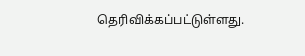தெரிவிக்கப்பட்டுள்ளது.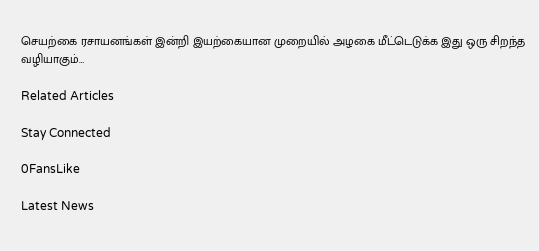செயற்கை ரசாயனங்கள் இன்றி இயற்கையான முறையில் அழகை மீட்டெடுக்க இது ஒரு சிறந்த வழியாகும்…

Related Articles

Stay Connected

0FansLike

Latest News